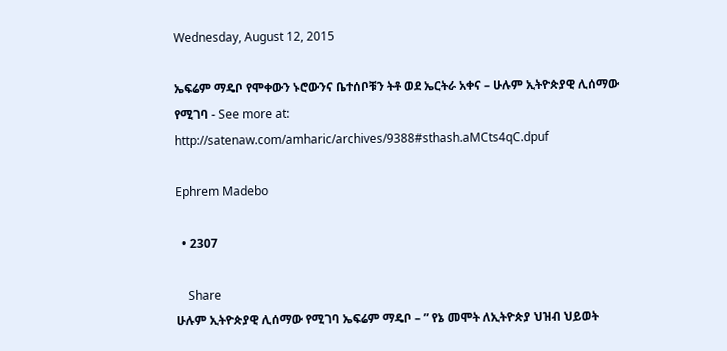Wednesday, August 12, 2015

ኤፍሬም ማዴቦ የሞቀውን ኑሮውንና ቤተሰቦቹን ትቶ ወደ ኤርትራ አቀና – ሁሉም ኢትዮጵያዊ ሊሰማው የሚገባ - See more at: http://satenaw.com/amharic/archives/9388#sthash.aMCts4qC.dpuf

Ephrem Madebo

  • 2307

    Share
ሁሉም ኢትዮጵያዊ ሊሰማው የሚገባ ኤፍሬም ማዴቦ – ” የኔ መሞት ለኢትዮጵያ ህዝብ ህይወት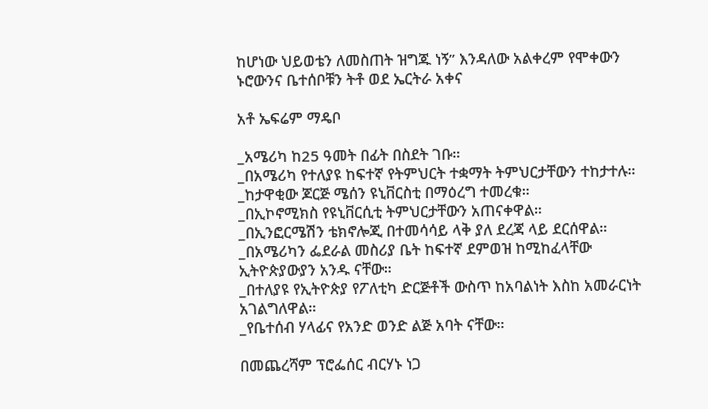ከሆነው ህይወቴን ለመስጠት ዝግጁ ነኝ” እንዳለው አልቀረም የሞቀውን ኑሮውንና ቤተሰቦቹን ትቶ ወደ ኤርትራ አቀና

አቶ ኤፍሬም ማዴቦ

_አሜሪካ ከ25 ዓመት በፊት በስደት ገቡ።
_በአሜሪካ የተለያዩ ከፍተኛ የትምህርት ተቋማት ትምህርታቸውን ተከታተሉ።
_ከታዋቂው ጆርጅ ሜሰን ዩኒቨርስቲ በማዕረግ ተመረቁ።
_በኢኮኖሚክስ የዩኒቨርሲቲ ትምህርታቸውን አጠናቀዋል።
_በኢንፎርሜሽን ቴክኖሎጂ በተመሳሳይ ላቅ ያለ ደረጃ ላይ ደርሰዋል።
_በአሜሪካን ፌደራል መስሪያ ቤት ከፍተኛ ደምወዝ ከሚከፈላቸው ኢትዮጵያውያን አንዱ ናቸው።
_በተለያዩ የኢትዮጵያ የፖለቲካ ድርጅቶች ውስጥ ከአባልነት እስከ አመራርነት አገልግለዋል።
_የቤተሰብ ሃላፊና የአንድ ወንድ ልጅ አባት ናቸው።

በመጨረሻም ፕሮፌሰር ብርሃኑ ነጋ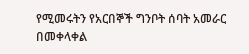የሚመሩትን የአርበኞች ግንቦት ሰባት አመራር በመቀላቀል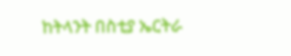ከትላንት በስቲያ ኤርትራ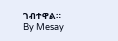ገብተዋል።
By Mesay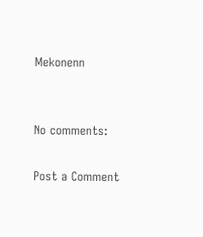Mekonenn


No comments:

Post a Comment